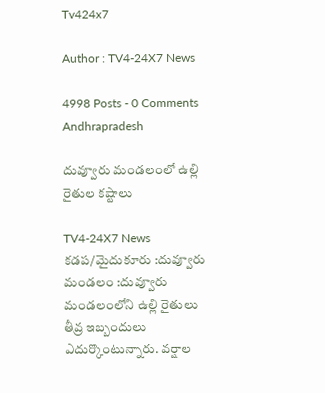Tv424x7

Author : TV4-24X7 News

4998 Posts - 0 Comments
Andhrapradesh

దువ్వూరు మండలంలో ఉల్లి రైతుల కష్టాలు

TV4-24X7 News
కడప/మైదుకూరు :దువ్వూరు మండలం :దువ్వూరు మండలంలోని ఉల్లి రైతులు తీవ్ర ఇబ్బందులు ఎదుర్కొంటున్నారు. వర్షాల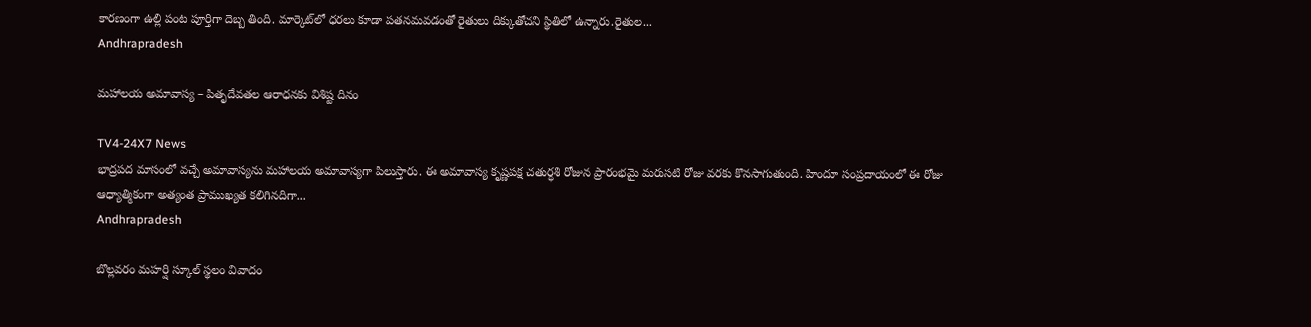కారణంగా ఉల్లి పంట పూర్తిగా దెబ్బ తింది. మార్కెట్‌లో ధరలు కూడా పతనమవడంతో రైతులు దిక్కుతోచని స్థితిలో ఉన్నారు.రైతుల...
Andhrapradesh

మహాలయ అమావాస్య – పితృదేవతల ఆరాధనకు విశిష్ట దినం

TV4-24X7 News
భాద్రపద మాసంలో వచ్చే అమావాస్యను మహాలయ అమావాస్యగా పిలుస్తారు. ఈ అమావాస్య కృష్ణపక్ష చతుర్ధశి రోజున ప్రారంభమై మరుసటి రోజు వరకు కొనసాగుతుంది. హిందూ సంప్రదాయంలో ఈ రోజు ఆధ్యాత్మికంగా అత్యంత ప్రాముఖ్యత కలిగినదిగా...
Andhrapradesh

బొల్లవరం మహర్షి స్కూల్ స్థలం వివాదం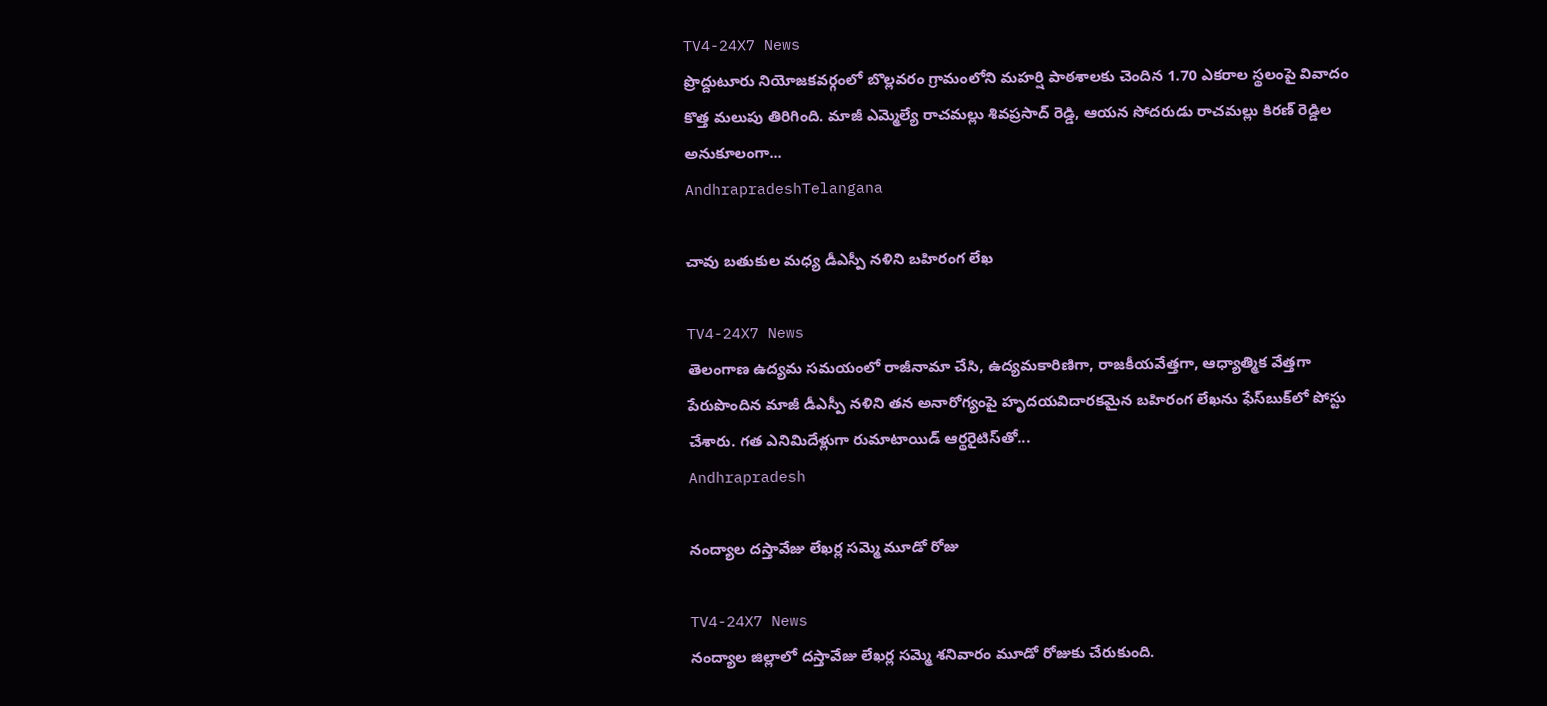TV4-24X7 News
ప్రొద్దుటూరు నియోజకవర్గంలో బొల్లవరం గ్రామంలోని మహర్షి పాఠశాలకు చెందిన 1.70 ఎకరాల స్థలంపై వివాదం కొత్త మలుపు తిరిగింది. మాజీ ఎమ్మెల్యే రాచమల్లు శివప్రసాద్ రెడ్డి, ఆయన సోదరుడు రాచమల్లు కిరణ్ రెడ్డిల అనుకూలంగా...
AndhrapradeshTelangana

చావు బతుకుల మధ్య డీఎస్పీ నళిని బహిరంగ లేఖ

TV4-24X7 News
తెలంగాణ ఉద్యమ సమయంలో రాజీనామా చేసి, ఉద్యమకారిణిగా, రాజకీయవేత్తగా, ఆధ్యాత్మిక వేత్తగా పేరుపొందిన మాజీ డీఎస్పీ నళిని తన అనారోగ్యంపై హృదయవిదారకమైన బహిరంగ లేఖను ఫేస్‌బుక్‌లో పోస్టు చేశారు. గత ఎనిమిదేళ్లుగా రుమాటాయిడ్ ఆర్థరైటిస్‌తో...
Andhrapradesh

నంద్యాల దస్తావేజు లేఖర్ల సమ్మె మూడో రోజు

TV4-24X7 News
నంద్యాల జిల్లాలో దస్తావేజు లేఖర్ల సమ్మె శనివారం మూడో రోజుకు చేరుకుంది.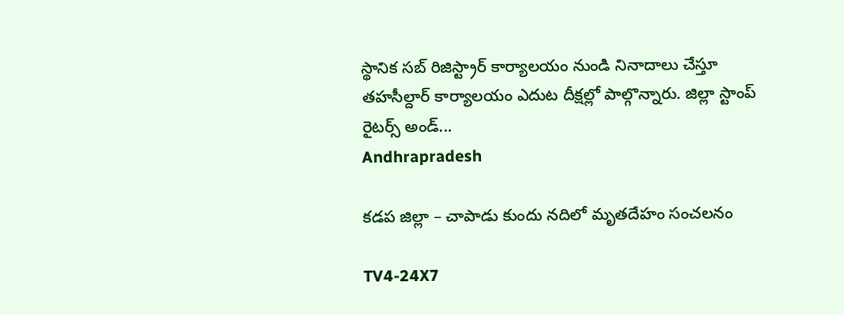స్థానిక సబ్ రిజిస్ట్రార్ కార్యాలయం నుండి నినాదాలు చేస్తూ తహసీల్దార్ కార్యాలయం ఎదుట దీక్షల్లో పాల్గొన్నారు. జిల్లా స్టాంప్ రైటర్స్ అండ్...
Andhrapradesh

కడప జిల్లా – చాపాడు కుందు నదిలో మృతదేహం సంచలనం

TV4-24X7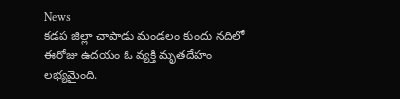News
కడప జిల్లా చాపాడు మండలం కుందు నదిలో ఈరోజు ఉదయం ఓ వ్యక్తి మృతదేహం లభ్యమైంది.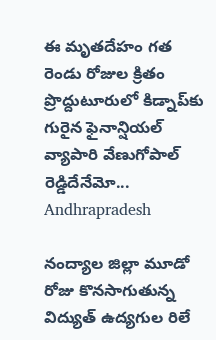ఈ మృతదేహం గత రెండు రోజుల క్రితం ప్రొద్దుటూరులో కిడ్నాప్‌కు గురైన ఫైనాన్షియల్ వ్యాపారి వేణుగోపాల్ రెడ్డిదేనేమో...
Andhrapradesh

నంద్యాల జిల్లా మూడో రోజు కొనసాగుతున్న విద్యుత్ ఉద్యగుల రిలే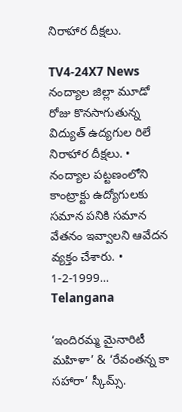నిరాహార దీక్షలు.

TV4-24X7 News
నంద్యాల జిల్లా మూడో రోజు కొనసాగుతున్న విద్యుత్ ఉద్యగుల రిలే నిరాహార దీక్షలు. • నంద్యాల పట్టణంలోని కాంట్రాక్టు ఉద్యోగులకు సమాన పనికి సమాన వేతనం ఇవ్వాలని ఆవేదన వ్యక్తం చేశారు. • 1-2-1999...
Telangana

‘ఇందిరమ్మ మైనారిటీ మహిళా’ & ‘రేవంతన్న కా సహారా’ స్కీమ్స్.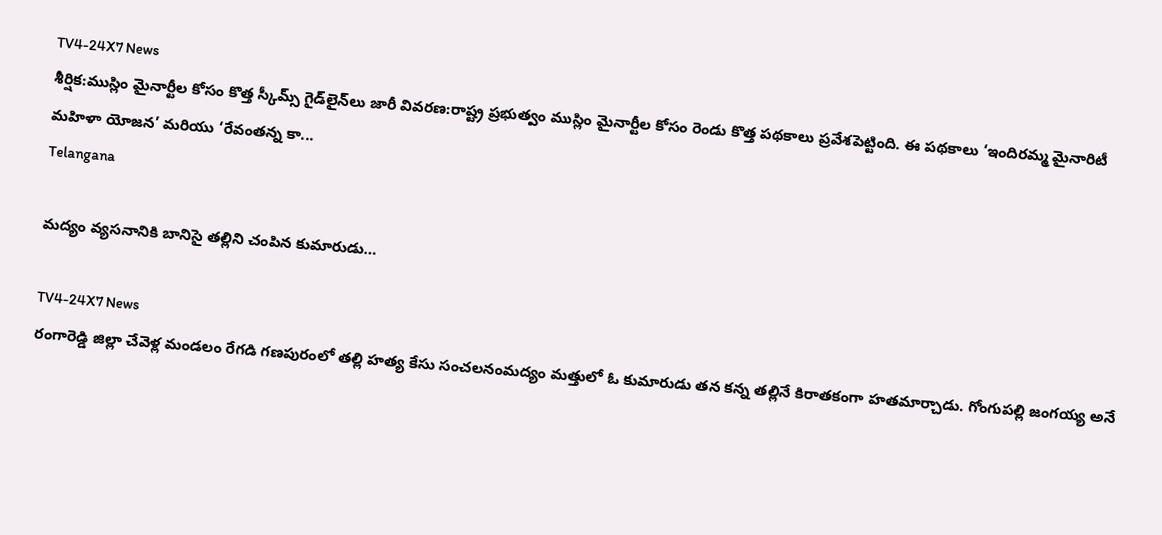TV4-24X7 News
శీర్షిక:ముస్లిం మైనార్టీల కోసం కొత్త స్కీమ్స్‌ గైడ్‌లైన్‌లు జారీ వివరణ:రాష్ట్ర ప్రభుత్వం ముస్లిం మైనార్టీల కోసం రెండు కొత్త పథకాలు ప్రవేశపెట్టింది. ఈ పథకాలు ‘ఇందిరమ్మ మైనారిటీ మహిళా యోజన’ మరియు ‘రేవంతన్న కా...
Telangana

మద్యం వ్యసనానికి బానిసై తల్లిని చంపిన కుమారుడు…

TV4-24X7 News
రంగారెడ్డి జిల్లా చేవెళ్ల మండలం రేగడి గణపురంలో తల్లి హత్య కేసు సంచలనంమద్యం మత్తులో ఓ కుమారుడు తన కన్న తల్లినే కిరాతకంగా హతమార్చాడు. గోంగుపల్లి జంగయ్య అనే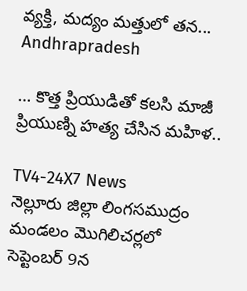వ్యక్తి, మద్యం మత్తులో తన...
Andhrapradesh

… కొత్త ప్రియుడితో కలసి మాజీ ప్రియుణ్ని హత్య చేసిన మహిళ..

TV4-24X7 News
నెల్లూరు జిల్లా లింగసముద్రం మండలం మొగిలిచర్లలో సెప్టెంబర్ 9న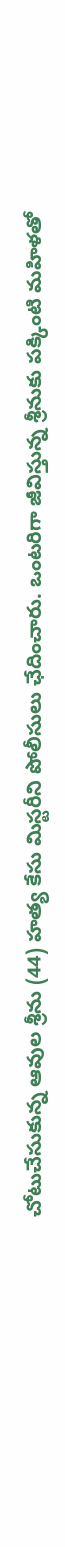చోటుచేసుకున్న ఆవుల శ్రీను (44) హత్య కేసు మిస్టరీని పోలీసులు ఛేదించారు. ఒంటరిగా జీవిస్తున్న శ్రీనుకు పక్కింటి మహిళతో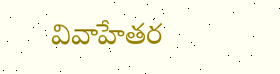వివాహేతర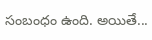సంబంధం ఉంది. అయితే...